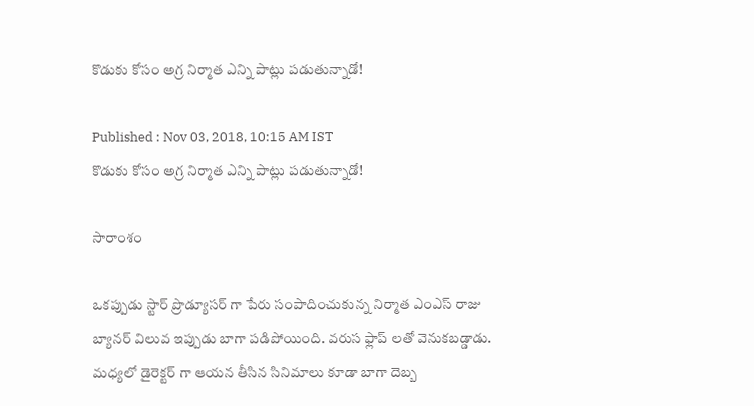కొడుకు కోసం అగ్ర నిర్మాత ఎన్ని పాట్లు పడుతున్నాడో!

Published : Nov 03, 2018, 10:15 AM IST
కొడుకు కోసం అగ్ర నిర్మాత ఎన్ని పాట్లు పడుతున్నాడో!

సారాంశం

ఒకప్పుడు స్టార్ ప్రొడ్యూసర్ గా పేరు సంపాదించుకున్న నిర్మాత ఎంఎస్ రాజు బ్యానర్ విలువ ఇప్పుడు బాగా పడిపోయింది. వరుస ఫ్లాప్ లతో వెనుకబడ్డాడు. మధ్యలో డైరెక్టర్ గా ఆయన తీసిన సినిమాలు కూడా బాగా దెబ్బ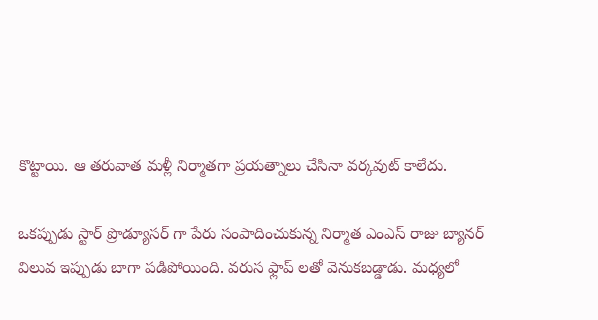కొట్టాయి. ఆ తరువాత మళ్లీ నిర్మాతగా ప్రయత్నాలు చేసినా వర్కవుట్ కాలేదు.

ఒకప్పుడు స్టార్ ప్రొడ్యూసర్ గా పేరు సంపాదించుకున్న నిర్మాత ఎంఎస్ రాజు బ్యానర్ విలువ ఇప్పుడు బాగా పడిపోయింది. వరుస ఫ్లాప్ లతో వెనుకబడ్డాడు. మధ్యలో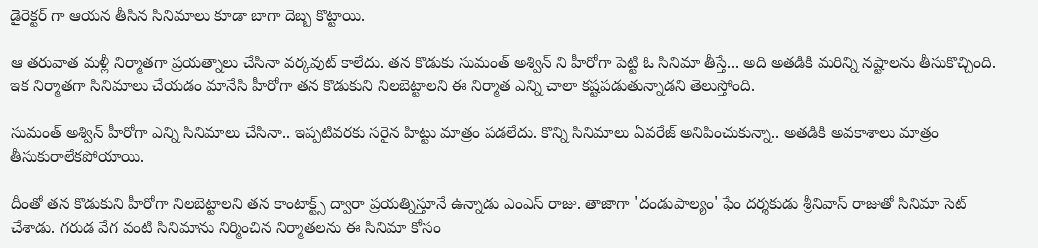డైరెక్టర్ గా ఆయన తీసిన సినిమాలు కూడా బాగా దెబ్బ కొట్టాయి.

ఆ తరువాత మళ్లీ నిర్మాతగా ప్రయత్నాలు చేసినా వర్కవుట్ కాలేదు. తన కొడుకు సుమంత్ అశ్విన్ ని హీరోగా పెట్టి ఓ సినిమా తీస్తే... అది అతడికి మరిన్ని నష్టాలను తీసుకొచ్చింది. ఇక నిర్మాతగా సినిమాలు చేయడం మానేసి హీరోగా తన కొడుకుని నిలబెట్టాలని ఈ నిర్మాత ఎన్ని చాలా కష్టపడుతున్నాడని తెలుస్తోంది.

సుమంత్ అశ్విన్ హీరోగా ఎన్ని సినిమాలు చేసినా.. ఇప్పటివరకు సరైన హిట్టు మాత్రం పడలేదు. కొన్ని సినిమాలు ఏవరేజ్ అనిపించుకున్నా.. అతడికి అవకాశాలు మాత్రం  తీసుకురాలేకపోయాయి.

దీంతో తన కొడుకుని హీరోగా నిలబెట్టాలని తన కాంటాక్ట్స్ ద్వారా ప్రయత్నిస్తూనే ఉన్నాడు ఎంఎస్ రాజు. తాజాగా 'దండుపాల్యం' ఫేం దర్శకుడు శ్రీనివాస్ రాజుతో సినిమా సెట్ చేశాడు. గరుడ వేగ వంటి సినిమాను నిర్మించిన నిర్మాతలను ఈ సినిమా కోసం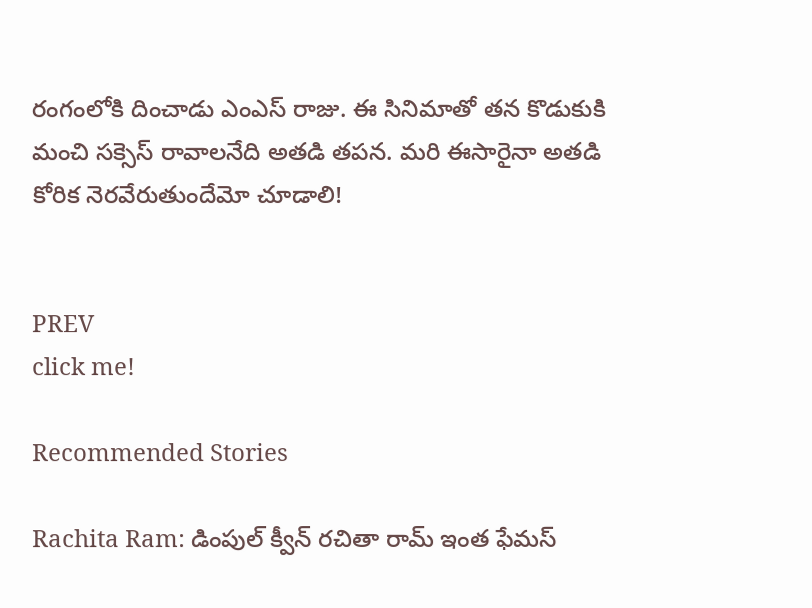రంగంలోకి దించాడు ఎంఎస్ రాజు. ఈ సినిమాతో తన కొడుకుకి మంచి సక్సెస్ రావాలనేది అతడి తపన. మరి ఈసారైనా అతడి కోరిక నెరవేరుతుందేమో చూడాలి!


PREV
click me!

Recommended Stories

Rachita Ram: డింపుల్ క్వీన్ రచితా రామ్ ఇంత ఫేమస్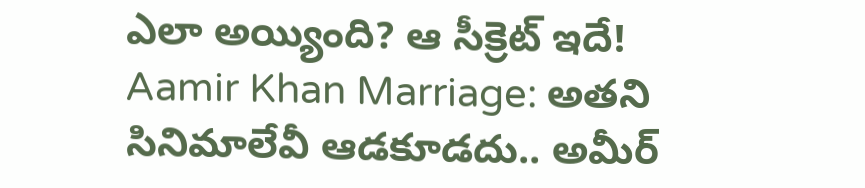ఎలా అయ్యింది? ఆ సీక్రెట్ ఇదే!
Aamir Khan Marriage: అతని సినిమాలేవీ ఆడకూడదు.. అమీర్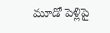మూడో పెళ్లిపై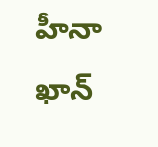హీనా ఖాన్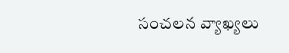సంచలన వ్యాఖ్యలు